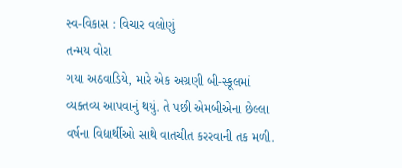સ્વ-વિકાસ : વિચાર વલોણું
તન્મય વોરા
ગયા અઠવાડિયે, મારે એક અગ્રણી બી-સ્કૂલમાં વ્યક્તવ્ય આપવાનું થયું. તે પછી એમબીએના છેલ્લા વર્ષના વિદ્યાર્થીઓ સાથે વાતચીત કરરવાની તક મળી.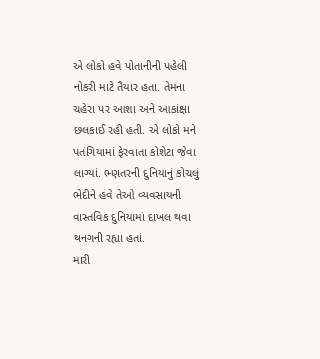એ લોકો હવે પોતાનીની પહેલી નોકરી માટે તૈયાર હતા. તેમના ચહેરા પર આશા અને આકાંક્ષા છલકાઈ રહી હતી. એ લોકો મને પતંગિયામાં ફેરવાતા કોશેટા જેવા લાગ્યાં. ભ્ણતરની દુનિયાનું કોચલું ભેદીને હવે તેઓ વ્યવસાયની વાસ્તવિક દુનિયામાં દાખલ થવા થનગની રહ્યા હતાં.
મારી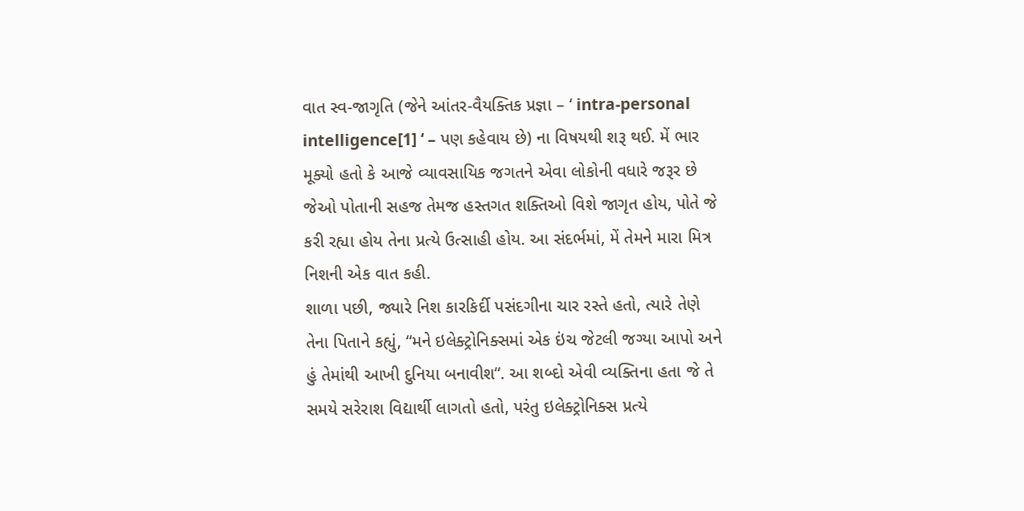વાત સ્વ-જાગૃતિ (જેને આંતર-વૈયક્તિક પ્રજ્ઞા – ‘ intra-personal intelligence[1] ‘ – પણ કહેવાય છે) ના વિષયથી શરૂ થઈ. મેં ભાર મૂક્યો હતો કે આજે વ્યાવસાયિક જગતને એવા લોકોની વધારે જરૂર છે જેઓ પોતાની સહજ તેમજ હસ્તગત શક્તિઓ વિશે જાગૃત હોય, પોતે જે કરી રહ્યા હોય તેના પ્રત્યે ઉત્સાહી હોય. આ સંદર્ભમાં, મેં તેમને મારા મિત્ર નિશની એક વાત કહી.
શાળા પછી, જ્યારે નિશ કારકિર્દી પસંદગીના ચાર રસ્તે હતો, ત્યારે તેણે તેના પિતાને કહ્યું, “મને ઇલેક્ટ્રોનિક્સમાં એક ઇંચ જેટલી જગ્યા આપો અને હું તેમાંથી આખી દુનિયા બનાવીશ“. આ શબ્દો એવી વ્યક્તિના હતા જે તે સમયે સરેરાશ વિદ્યાર્થી લાગતો હતો, પરંતુ ઇલેક્ટ્રોનિક્સ પ્રત્યે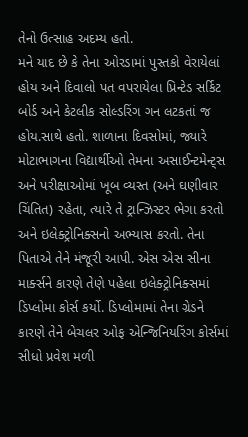તેનો ઉત્સાહ અદમ્ય હતો.
મને યાદ છે કે તેના ઓરડામાં પુસ્તકો વેરાયેલાં હોય અને દિવાલો પત વપરાયેલા પ્રિન્ટેડ સર્કિટ બોર્ડ અને કેટલીક સોલ્ડરિંગ ગન લટકતાં જ હોય.સાથે હતો. શાળાના દિવસોમાં, જ્યારે મોટાભાગના વિદ્યાર્થીઓ તેમના અસાઈન્ટમેન્ટ્સ અને પરીક્ષાઓમાં ખૂબ વ્યસ્ત (અને ઘણીવાર ચિંતિત) રહેતા, ત્યારે તે ટ્રાન્ઝિસ્ટર ભેગા કરતો અને ઇલેક્ટ્રોનિક્સનો અભ્યાસ કરતો. તેના પિતાએ તેને મંજૂરી આપી. એસ એસ સીના માર્ક્સને કારણે તેણે પહેલા ઇલેક્ટ્રોનિક્સમાં ડિપ્લોમા કોર્સ કર્યો. ડિપ્લોમામાં તેના ગ્રેડને કારણે તેને બેચલર ઓફ એન્જિનિયરિંગ કોર્સમાં સીધો પ્રવેશ મળી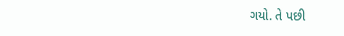ગયો. તે પછી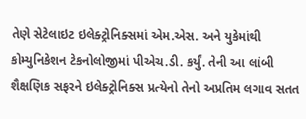તેણે સેટેલાઇટ ઇલેક્ટ્રોનિક્સમાં એમ.એસ. અને યુકેમાંથી કોમ્યુનિકેશન ટેકનોલોજીમાં પીએચ.ડી. કર્યું. તેની આ લાંબી શૈક્ષણિક સફરને ઇલેક્ટ્રોનિક્સ પ્રત્યેનો તેનો અપ્રતિમ લગાવ સતત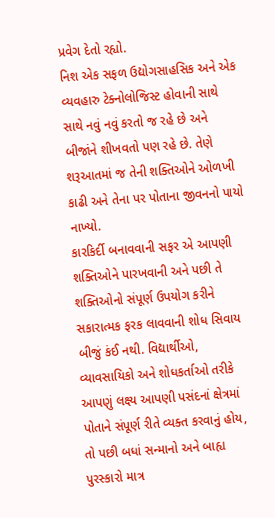પ્રવેગ દેતો રહ્યો.
નિશ એક સફળ ઉદ્યોગસાહસિક અને એક વ્યવહારુ ટેક્નોલોજિસ્ટ હોવાની સાથે સાથે નવું નવું કરતો જ રહે છે અને બીજાંને શીખવતો પણ રહે છે. તેણે શરૂઆતમાં જ તેની શક્તિઓને ઓળખી કાઢી અને તેના પર પોતાના જીવનનો પાયો નાખ્યો.
કારકિર્દી બનાવવાની સફર એ આપણી શક્તિઓને પારખવાની અને પછી તે શક્તિઓનો સંપૂર્ણ ઉપયોગ કરીને સકારાત્મક ફરક લાવવાની શોધ સિવાય બીજું કંઈ નથી. વિદ્યાર્થીઓ, વ્યાવસાયિકો અને શોધકર્તાઓ તરીકે આપણું લક્ષ્ય આપણી પસંદનાં ક્ષેત્રમાં પોતાને સંપૂર્ણ રીતે વ્યક્ત કરવાનું હોય, તો પછી બધાં સન્માનો અને બાહ્ય પુરસ્કારો માત્ર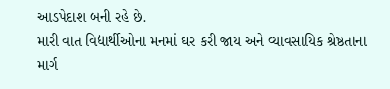આડપેદાશ બની રહે છે.
મારી વાત વિદ્યાર્થીઓના મનમાં ઘર કરી જાય અને વ્યાવસાયિક શ્રેષ્ઠતાના માર્ગ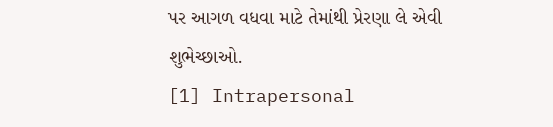પર આગળ વધવા માટે તેમાંથી પ્રેરણા લે એવી શુભેચ્છાઓ.
[1] Intrapersonal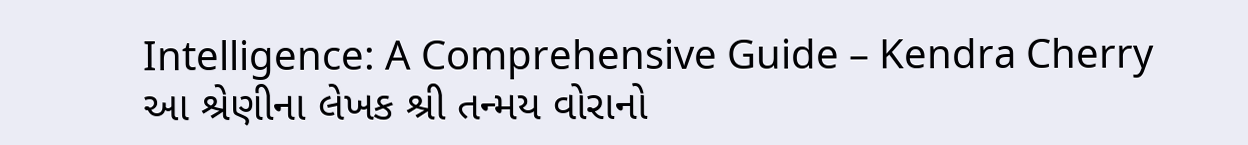Intelligence: A Comprehensive Guide – Kendra Cherry
આ શ્રેણીના લેખક શ્રી તન્મય વોરાનો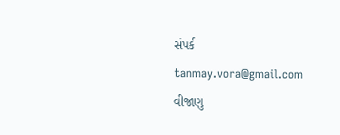સંપર્ક tanmay.vora@gmail.com વીજાણુ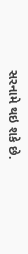સરનામે થઇ શકે છે.